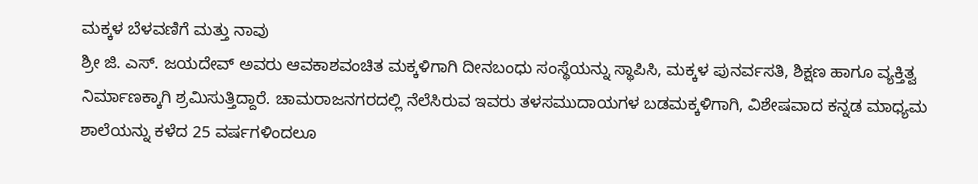ಮಕ್ಕಳ ಬೆಳವಣಿಗೆ ಮತ್ತು ನಾವು
ಶ್ರೀ ಜಿ. ಎಸ್. ಜಯದೇವ್ ಅವರು ಆವಕಾಶವಂಚಿತ ಮಕ್ಕಳಿಗಾಗಿ ದೀನಬಂಧು ಸಂಸ್ಥೆಯನ್ನು ಸ್ಥಾಪಿಸಿ, ಮಕ್ಕಳ ಪುನರ್ವಸತಿ, ಶಿಕ್ಷಣ ಹಾಗೂ ವ್ಯಕ್ತಿತ್ವ ನಿರ್ಮಾಣಕ್ಕಾಗಿ ಶ್ರಮಿಸುತ್ತಿದ್ದಾರೆ. ಚಾಮರಾಜನಗರದಲ್ಲಿ ನೆಲೆಸಿರುವ ಇವರು ತಳಸಮುದಾಯಗಳ ಬಡಮಕ್ಕಳಿಗಾಗಿ, ವಿಶೇಷವಾದ ಕನ್ನಡ ಮಾಧ್ಯಮ ಶಾಲೆಯನ್ನು ಕಳೆದ 25 ವರ್ಷಗಳಿಂದಲೂ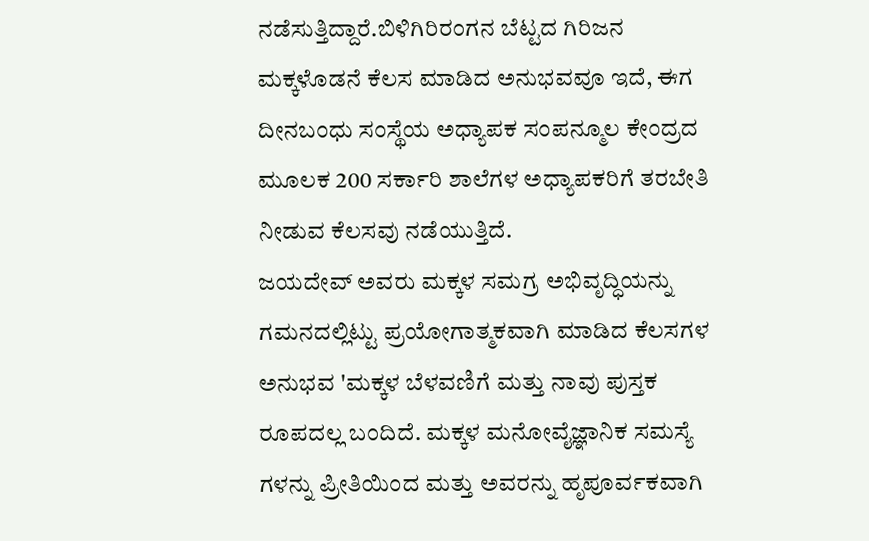ನಡೆಸುತ್ತಿದ್ದಾರೆ.ಬಿಳಿಗಿರಿರಂಗನ ಬೆಟ್ಟದ ಗಿರಿಜನ ಮಕ್ಕಳೊಡನೆ ಕೆಲಸ ಮಾಡಿದ ಅನುಭವವೂ ಇದೆ, ಈಗ ದೀನಬಂಧು ಸಂಸ್ಥೆಯ ಅಧ್ಯಾಪಕ ಸಂಪನ್ಮೂಲ ಕೇಂದ್ರದ ಮೂಲಕ 200 ಸರ್ಕಾರಿ ಶಾಲೆಗಳ ಅಧ್ಯಾಪಕರಿಗೆ ತರಬೇತಿ ನೀಡುವ ಕೆಲಸವು ನಡೆಯುತ್ತಿದೆ.
ಜಯದೇವ್ ಅವರು ಮಕ್ಕಳ ಸಮಗ್ರ ಅಭಿವೃದ್ಧಿಯನ್ನು ಗಮನದಲ್ಲಿಟ್ಟು ಪ್ರಯೋಗಾತ್ಮಕವಾಗಿ ಮಾಡಿದ ಕೆಲಸಗಳ ಅನುಭವ 'ಮಕ್ಕಳ ಬೆಳವಣಿಗೆ ಮತ್ತು ನಾವು ಪುಸ್ತಕ ರೂಪದಲ್ಲ ಬಂದಿದೆ. ಮಕ್ಕಳ ಮನೋವೈಜ್ಞಾನಿಕ ಸಮಸ್ಯೆ ಗಳನ್ನು ಪ್ರೀತಿಯಿಂದ ಮತ್ತು ಅವರನ್ನು ಹೃಪೂರ್ವಕವಾಗಿ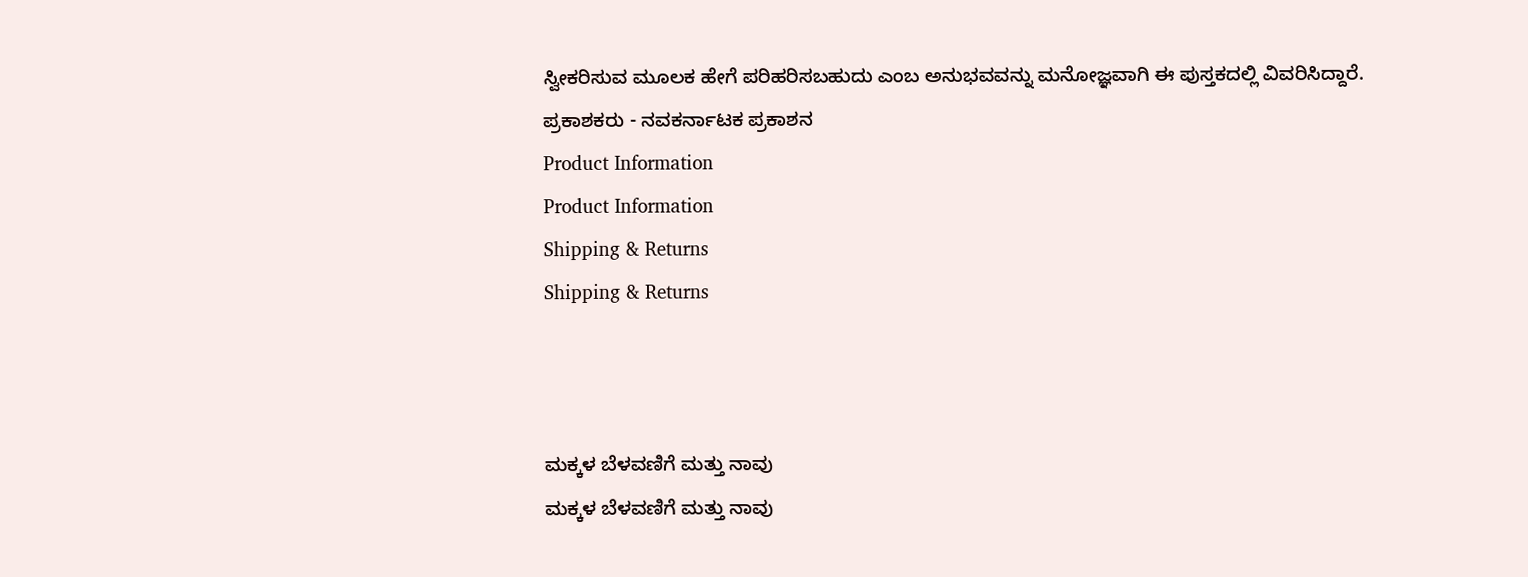ಸ್ವೀಕರಿಸುವ ಮೂಲಕ ಹೇಗೆ ಪರಿಹರಿಸಬಹುದು ಎಂಬ ಅನುಭವವನ್ನು ಮನೋಜ್ಞವಾಗಿ ಈ ಪುಸ್ತಕದಲ್ಲಿ ವಿವರಿಸಿದ್ದಾರೆ.
ಪ್ರಕಾಶಕರು - ನವಕರ್ನಾಟಕ ಪ್ರಕಾಶನ
Product Information
Product Information
Shipping & Returns
Shipping & Returns



ಮಕ್ಕಳ ಬೆಳವಣಿಗೆ ಮತ್ತು ನಾವು
ಮಕ್ಕಳ ಬೆಳವಣಿಗೆ ಮತ್ತು ನಾವು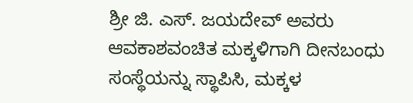ಶ್ರೀ ಜಿ. ಎಸ್. ಜಯದೇವ್ ಅವರು ಆವಕಾಶವಂಚಿತ ಮಕ್ಕಳಿಗಾಗಿ ದೀನಬಂಧು ಸಂಸ್ಥೆಯನ್ನು ಸ್ಥಾಪಿಸಿ, ಮಕ್ಕಳ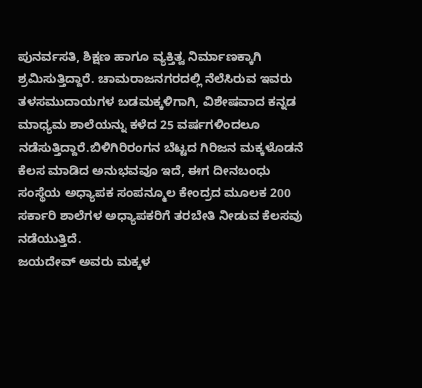ಪುನರ್ವಸತಿ, ಶಿಕ್ಷಣ ಹಾಗೂ ವ್ಯಕ್ತಿತ್ವ ನಿರ್ಮಾಣಕ್ಕಾಗಿ ಶ್ರಮಿಸುತ್ತಿದ್ದಾರೆ. ಚಾಮರಾಜನಗರದಲ್ಲಿ ನೆಲೆಸಿರುವ ಇವರು ತಳಸಮುದಾಯಗಳ ಬಡಮಕ್ಕಳಿಗಾಗಿ, ವಿಶೇಷವಾದ ಕನ್ನಡ ಮಾಧ್ಯಮ ಶಾಲೆಯನ್ನು ಕಳೆದ 25 ವರ್ಷಗಳಿಂದಲೂ ನಡೆಸುತ್ತಿದ್ದಾರೆ.ಬಿಳಿಗಿರಿರಂಗನ ಬೆಟ್ಟದ ಗಿರಿಜನ ಮಕ್ಕಳೊಡನೆ ಕೆಲಸ ಮಾಡಿದ ಅನುಭವವೂ ಇದೆ, ಈಗ ದೀನಬಂಧು ಸಂಸ್ಥೆಯ ಅಧ್ಯಾಪಕ ಸಂಪನ್ಮೂಲ ಕೇಂದ್ರದ ಮೂಲಕ 200 ಸರ್ಕಾರಿ ಶಾಲೆಗಳ ಅಧ್ಯಾಪಕರಿಗೆ ತರಬೇತಿ ನೀಡುವ ಕೆಲಸವು ನಡೆಯುತ್ತಿದೆ.
ಜಯದೇವ್ ಅವರು ಮಕ್ಕಳ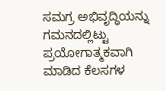ಸಮಗ್ರ ಅಭಿವೃದ್ಧಿಯನ್ನು ಗಮನದಲ್ಲಿಟ್ಟು ಪ್ರಯೋಗಾತ್ಮಕವಾಗಿ ಮಾಡಿದ ಕೆಲಸಗಳ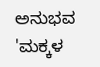ಅನುಭವ 'ಮಕ್ಕಳ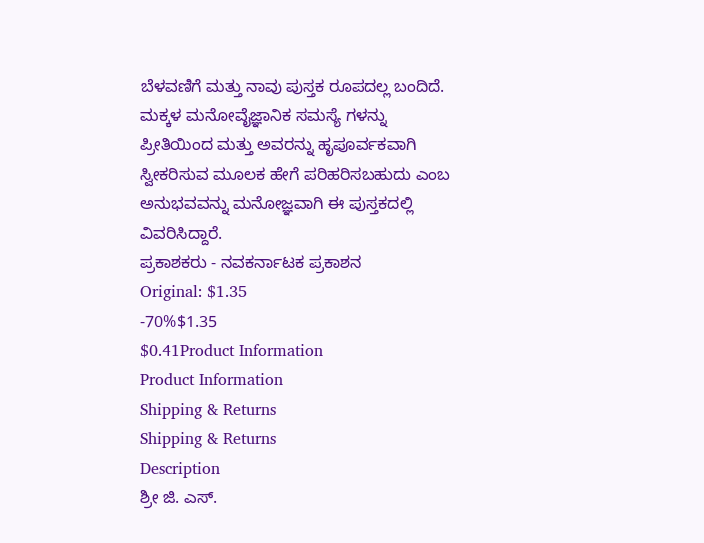ಬೆಳವಣಿಗೆ ಮತ್ತು ನಾವು ಪುಸ್ತಕ ರೂಪದಲ್ಲ ಬಂದಿದೆ. ಮಕ್ಕಳ ಮನೋವೈಜ್ಞಾನಿಕ ಸಮಸ್ಯೆ ಗಳನ್ನು ಪ್ರೀತಿಯಿಂದ ಮತ್ತು ಅವರನ್ನು ಹೃಪೂರ್ವಕವಾಗಿ ಸ್ವೀಕರಿಸುವ ಮೂಲಕ ಹೇಗೆ ಪರಿಹರಿಸಬಹುದು ಎಂಬ ಅನುಭವವನ್ನು ಮನೋಜ್ಞವಾಗಿ ಈ ಪುಸ್ತಕದಲ್ಲಿ ವಿವರಿಸಿದ್ದಾರೆ.
ಪ್ರಕಾಶಕರು - ನವಕರ್ನಾಟಕ ಪ್ರಕಾಶನ
Original: $1.35
-70%$1.35
$0.41Product Information
Product Information
Shipping & Returns
Shipping & Returns
Description
ಶ್ರೀ ಜಿ. ಎಸ್.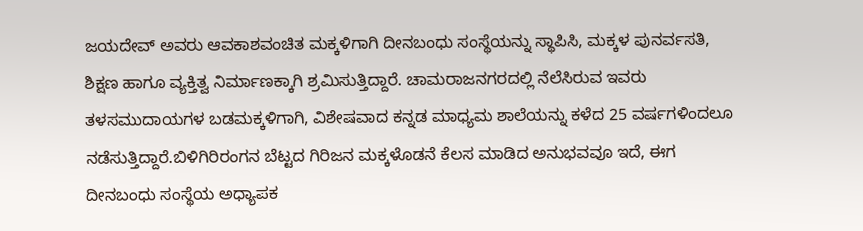ಜಯದೇವ್ ಅವರು ಆವಕಾಶವಂಚಿತ ಮಕ್ಕಳಿಗಾಗಿ ದೀನಬಂಧು ಸಂಸ್ಥೆಯನ್ನು ಸ್ಥಾಪಿಸಿ, ಮಕ್ಕಳ ಪುನರ್ವಸತಿ, ಶಿಕ್ಷಣ ಹಾಗೂ ವ್ಯಕ್ತಿತ್ವ ನಿರ್ಮಾಣಕ್ಕಾಗಿ ಶ್ರಮಿಸುತ್ತಿದ್ದಾರೆ. ಚಾಮರಾಜನಗರದಲ್ಲಿ ನೆಲೆಸಿರುವ ಇವರು ತಳಸಮುದಾಯಗಳ ಬಡಮಕ್ಕಳಿಗಾಗಿ, ವಿಶೇಷವಾದ ಕನ್ನಡ ಮಾಧ್ಯಮ ಶಾಲೆಯನ್ನು ಕಳೆದ 25 ವರ್ಷಗಳಿಂದಲೂ ನಡೆಸುತ್ತಿದ್ದಾರೆ.ಬಿಳಿಗಿರಿರಂಗನ ಬೆಟ್ಟದ ಗಿರಿಜನ ಮಕ್ಕಳೊಡನೆ ಕೆಲಸ ಮಾಡಿದ ಅನುಭವವೂ ಇದೆ, ಈಗ ದೀನಬಂಧು ಸಂಸ್ಥೆಯ ಅಧ್ಯಾಪಕ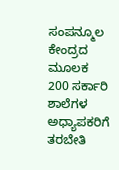ಸಂಪನ್ಮೂಲ ಕೇಂದ್ರದ ಮೂಲಕ 200 ಸರ್ಕಾರಿ ಶಾಲೆಗಳ ಅಧ್ಯಾಪಕರಿಗೆ ತರಬೇತಿ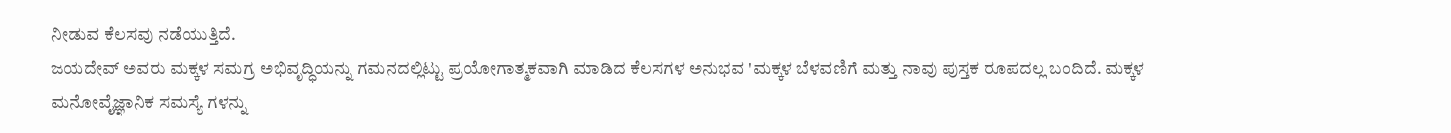ನೀಡುವ ಕೆಲಸವು ನಡೆಯುತ್ತಿದೆ.
ಜಯದೇವ್ ಅವರು ಮಕ್ಕಳ ಸಮಗ್ರ ಅಭಿವೃದ್ಧಿಯನ್ನು ಗಮನದಲ್ಲಿಟ್ಟು ಪ್ರಯೋಗಾತ್ಮಕವಾಗಿ ಮಾಡಿದ ಕೆಲಸಗಳ ಅನುಭವ 'ಮಕ್ಕಳ ಬೆಳವಣಿಗೆ ಮತ್ತು ನಾವು ಪುಸ್ತಕ ರೂಪದಲ್ಲ ಬಂದಿದೆ. ಮಕ್ಕಳ ಮನೋವೈಜ್ಞಾನಿಕ ಸಮಸ್ಯೆ ಗಳನ್ನು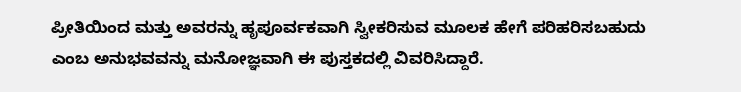ಪ್ರೀತಿಯಿಂದ ಮತ್ತು ಅವರನ್ನು ಹೃಪೂರ್ವಕವಾಗಿ ಸ್ವೀಕರಿಸುವ ಮೂಲಕ ಹೇಗೆ ಪರಿಹರಿಸಬಹುದು ಎಂಬ ಅನುಭವವನ್ನು ಮನೋಜ್ಞವಾಗಿ ಈ ಪುಸ್ತಕದಲ್ಲಿ ವಿವರಿಸಿದ್ದಾರೆ.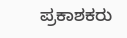ಪ್ರಕಾಶಕರು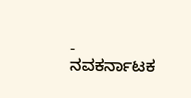- ನವಕರ್ನಾಟಕ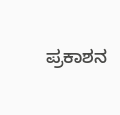ಪ್ರಕಾಶನ